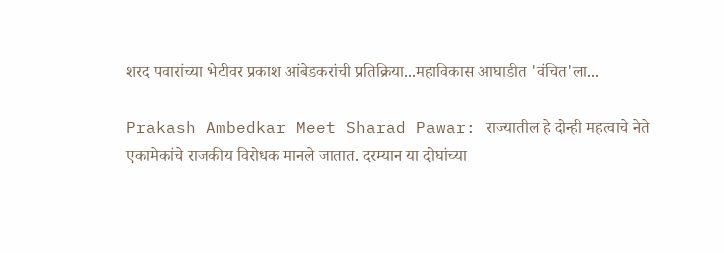शरद पवारांच्या भेटीवर प्रकाश आंबेडकरांची प्रतिक्रिया...महाविकास आघाडीत 'वंचित'ला...

Prakash Ambedkar Meet Sharad Pawar: राज्यातील हे दोन्ही महत्वाचे नेते एकामेकांचे राजकीय विरोधक मानले जातात. दरम्यान या दोघांच्या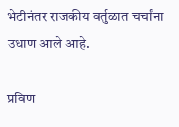भेटीनंतर राजकीय वर्तुळात चर्चांना उधाण आले आहे.

प्रविण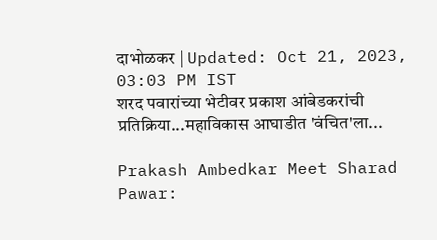दाभोळकर | Updated: Oct 21, 2023, 03:03 PM IST
शरद पवारांच्या भेटीवर प्रकाश आंबेडकरांची प्रतिक्रिया...महाविकास आघाडीत 'वंचित'ला...

Prakash Ambedkar Meet Sharad Pawar: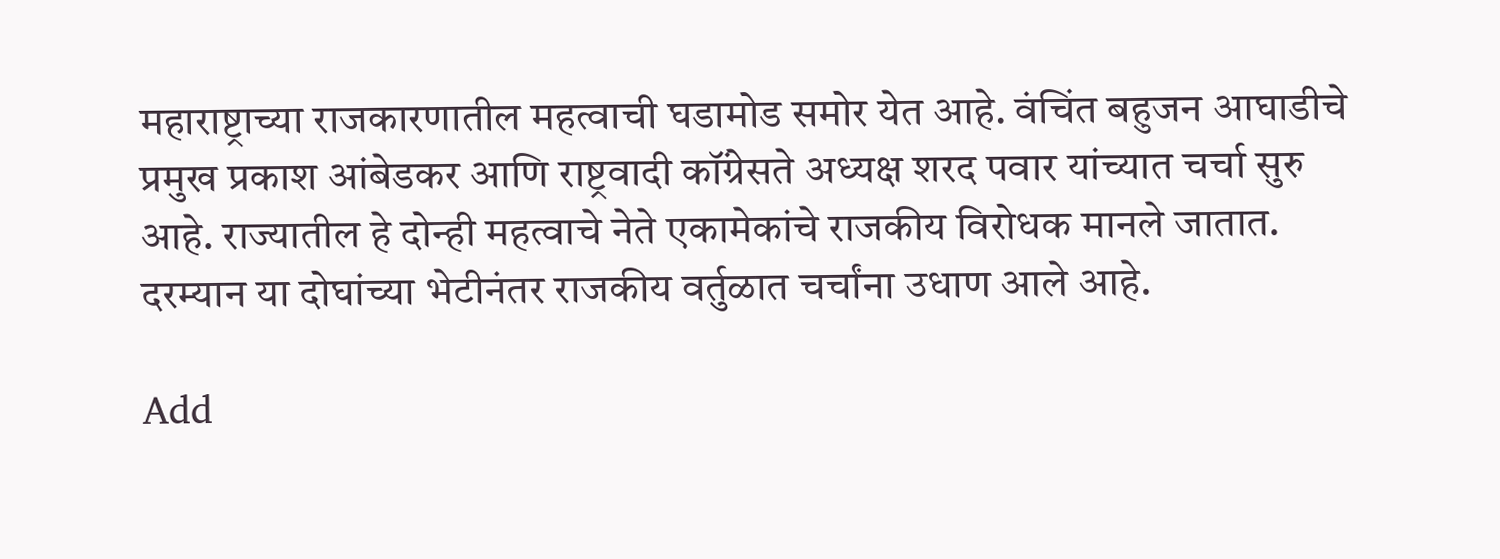महाराष्ट्राच्या राजकारणातील महत्वाची घडामोड समोर येत आहे. वंचिंत बहुजन आघाडीचे प्रमुख प्रकाश आंबेडकर आणि राष्ट्रवादी कॉंग्रेसते अध्यक्ष शरद पवार यांच्यात चर्चा सुरु आहे. राज्यातील हे दोन्ही महत्वाचे नेते एकामेकांचे राजकीय विरोधक मानले जातात. दरम्यान या दोघांच्या भेटीनंतर राजकीय वर्तुळात चर्चांना उधाण आले आहे.

Add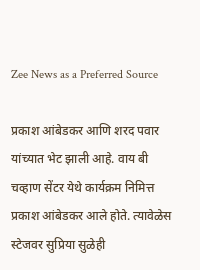Zee News as a Preferred Source

प्रकाश आंबेडकर आणि शरद पवार यांच्यात भेट झाली आहे. वाय बी चव्हाण सेंटर येथे कार्यक्रम निमित्त प्रकाश आंबेडकर आले होते. त्यावेळेस स्टेजवर सुप्रिया सुळेही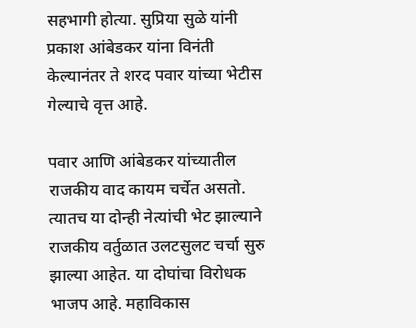सहभागी होत्या. सुप्रिया सुळे यांनी प्रकाश आंबेडकर यांना विनंती केल्यानंतर ते शरद पवार यांच्या भेटीस गेल्याचे वृत्त आहे.

पवार आणि आंबेडकर यांच्यातील राजकीय वाद कायम चर्चेत असतो. त्यातच या दोन्ही नेत्यांची भेट झाल्याने राजकीय वर्तुळात उलटसुलट चर्चा सुरु झाल्या आहेत. या दोघांचा विरोधक भाजप आहे. महाविकास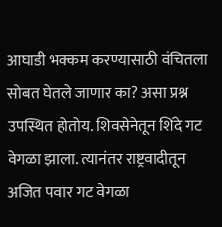आघाडी भक्कम करण्यासाठी वंचितला सोबत घेतले जाणार का? असा प्रश्न उपस्थित होतोय. शिवसेनेतून शिंदे गट वेगळा झाला. त्यानंतर राष्ट्रवादीतून अजित पवार गट वेगळा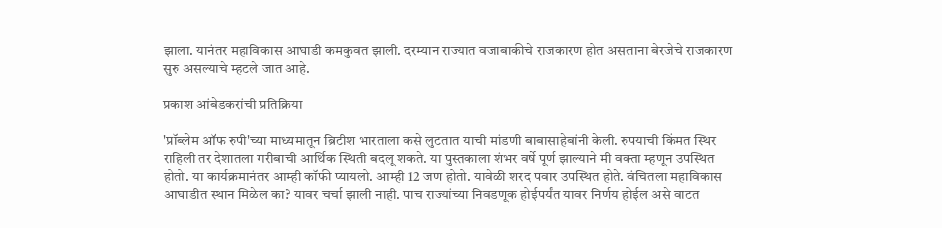झाला. यानंतर महाविकास आघाडी कमकुवत झाली. दरम्यान राज्यात वजाबाकीचे राजकारण होत असताना बेरजेचे राजकारण सुरु असल्याचे म्हटले जात आहे.

प्रकाश आंबेडकरांची प्रतिक्रिया

'प्रॉब्लेम ऑफ रुपी'च्या माध्यमातून ब्रिटीश भारताला कसे लुटतात याची मांडणी बाबासाहेबांनी केली. रुपयाची किंमत स्थिर राहिली तर देशातला गरीबाची आर्थिक स्थिती बदलू शकते. या पुस्तकाला शंभर वर्षे पूर्ण झाल्याने मी वक्ता म्हणून उपस्थित होतो. या कार्यक्रमानंतर आम्ही कॉफी प्यायलो. आम्ही 12 जण होतो. यावेळी शरद पवार उपस्थित होते. वंचितला महाविकास आघाडीत स्थान मिळेल का? यावर चर्चा झाली नाही. पाच राज्यांच्या निवडणूक होईपर्यंत यावर निर्णय होईल असे वाटत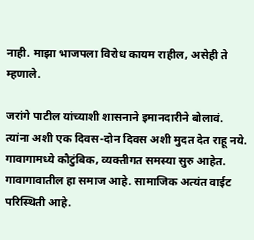नाही. माझा भाजपला विरोध कायम राहील, असेही ते म्हणाले.

जरांगे पाटील यांच्याशी शासनाने इमानदारीने बोलावं. त्यांना अशी एक दिवस-दोन दिवस अशी मुदत देत राहू नये. गावागामध्ये कौटुंबिक, व्यक्तीगत समस्या सुरु आहेत. गावागावातील हा समाज आहे. सामाजिक अत्यंत वाईट परिस्थिती आहे.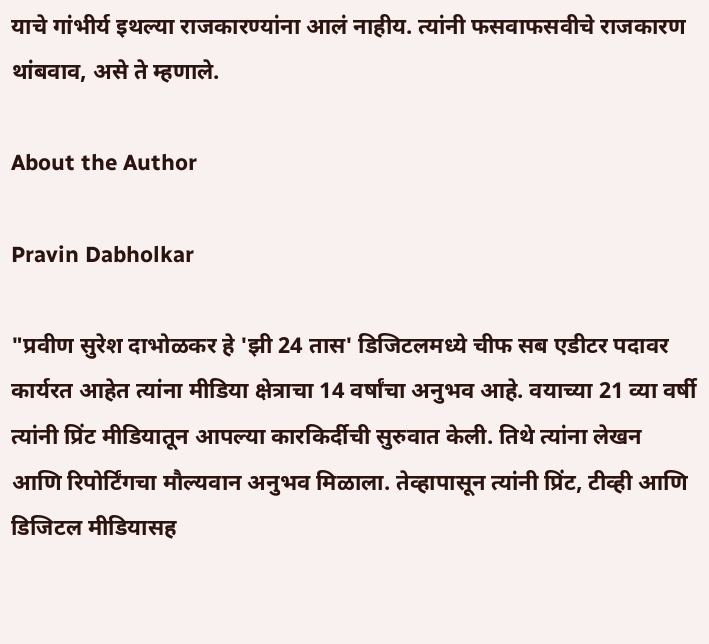याचे गांभीर्य इथल्या राजकारण्यांना आलं नाहीय. त्यांनी फसवाफसवीचे राजकारण थांबवाव, असे ते म्हणाले.

About the Author

Pravin Dabholkar

"प्रवीण सुरेश दाभोळकर हे 'झी 24 तास' डिजिटलमध्ये चीफ सब एडीटर पदावर कार्यरत आहेत त्यांना मीडिया क्षेत्राचा 14 वर्षांचा अनुभव आहे. वयाच्या 21 व्या वर्षी त्यांनी प्रिंट मीडियातून आपल्या कारकिर्दीची सुरुवात केली. तिथे त्यांना लेखन आणि रिपोर्टिंगचा मौल्यवान अनुभव मिळाला. तेव्हापासून त्यांनी प्रिंट, टीव्ही आणि डिजिटल मीडियासह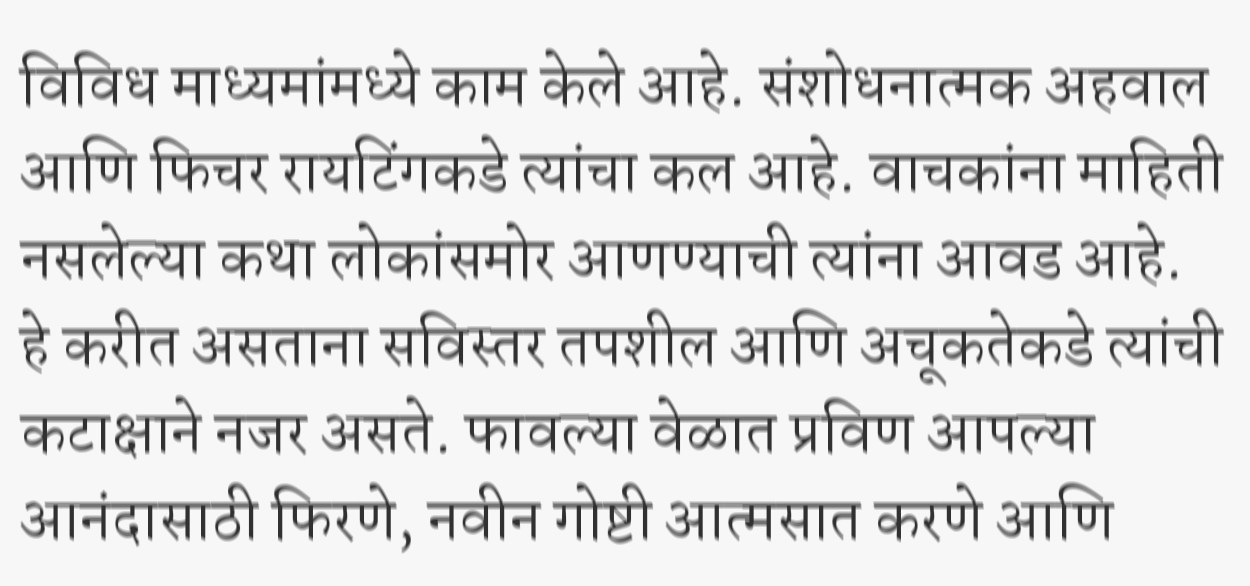विविध माध्यमांमध्ये काम केले आहे. संशोधनात्मक अहवाल आणि फिचर रायटिंगकडे त्यांचा कल आहे. वाचकांना माहिती नसलेल्या कथा लोकांसमोर आणण्याची त्यांना आवड आहे. हे करीत असताना सविस्तर तपशील आणि अचूकतेकडे त्यांची कटाक्षाने नजर असते. फावल्या वेळात प्रविण आपल्या आनंदासाठी फिरणे, नवीन गोष्टी आत्मसात करणे आणि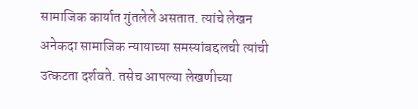सामाजिक कार्यात गुंतलेले असतात. त्यांचे लेखन अनेकदा सामाजिक न्यायाच्या समस्यांबद्दलची त्यांची उत्कटता दर्शवते. तसेच आपल्या लेखणीच्या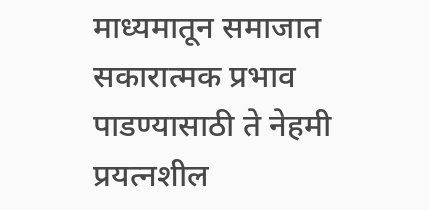माध्यमातून समाजात सकारात्मक प्रभाव पाडण्यासाठी ते नेहमी प्रयत्नशील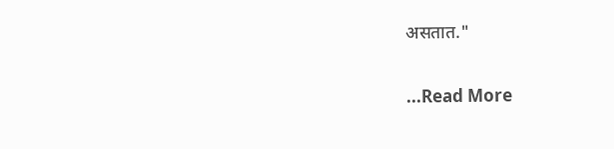असतात."

...Read More